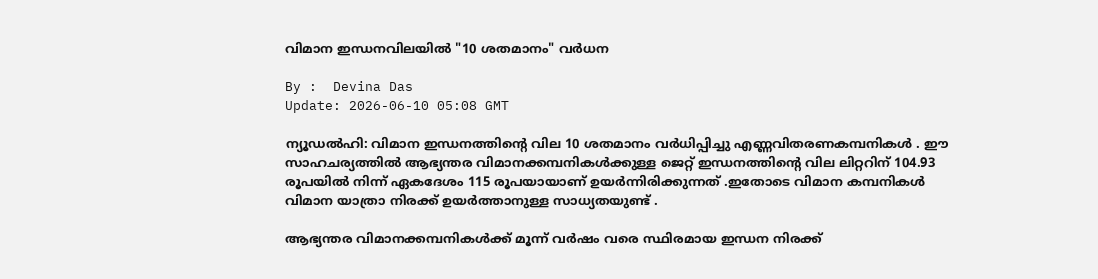വിമാന ഇന്ധനവിലയിൽ "10 ശതമാനം" വർധന

By :  Devina Das
Update: 2026-06-10 05:08 GMT

ന്യൂഡൽഹി: വിമാന ഇന്ധനത്തിന്റെ വില 10 ശതമാനം വർധിപ്പിച്ചു എണ്ണവിതരണകമ്പനികൾ . ഈ സാഹചര്യത്തിൽ ആഭ്യന്തര വിമാനക്കമ്പനികൾക്കുള്ള ജെറ്റ് ഇന്ധനത്തിന്റെ വില ലിറ്ററിന് 104.93 രൂപയിൽ നിന്ന് ഏകദേശം 115 രൂപയായാണ് ഉയർന്നിരിക്കുന്നത് .ഇതോടെ വിമാന കമ്പനികൾ വിമാന യാത്രാ നിരക്ക് ഉയർത്താനുള്ള സാധ്യതയുണ്ട് .

ആഭ്യന്തര വിമാനക്കമ്പനികൾക്ക് മൂന്ന് വർഷം വരെ സ്ഥിരമായ ഇന്ധന നിരക്ക്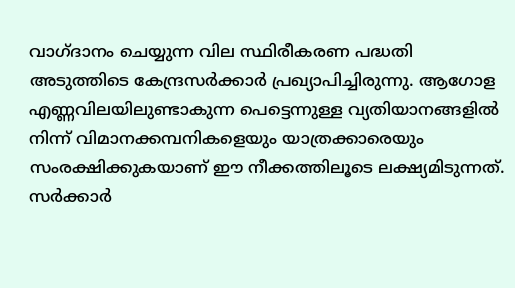വാഗ്ദാനം ചെയ്യുന്ന വില സ്ഥിരീകരണ പദ്ധതി അടുത്തിടെ കേന്ദ്രസർക്കാർ പ്രഖ്യാപിച്ചിരുന്നു. ആഗോള എണ്ണവിലയിലുണ്ടാകുന്ന പെട്ടെന്നുള്ള വ്യതിയാനങ്ങളിൽ നിന്ന് വിമാനക്കമ്പനികളെയും യാത്രക്കാരെയും സംരക്ഷിക്കുകയാണ് ഈ നീക്കത്തിലൂടെ ലക്ഷ്യമിടുന്നത്. സർക്കാർ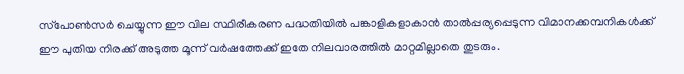സ്‌പോൺസർ ചെയ്യുന്ന ഈ വില സ്ഥിരീകരണ പദ്ധതിയിൽ പങ്കാളികളാകാൻ താൽപ്പര്യപ്പെടുന്ന വിമാനക്കമ്പനികൾക്ക് ഈ പുതിയ നിരക്ക് അടുത്ത മൂന്ന് വർഷത്തേക്ക് ഇതേ നിലവാരത്തിൽ മാറ്റമില്ലാതെ തുടരും.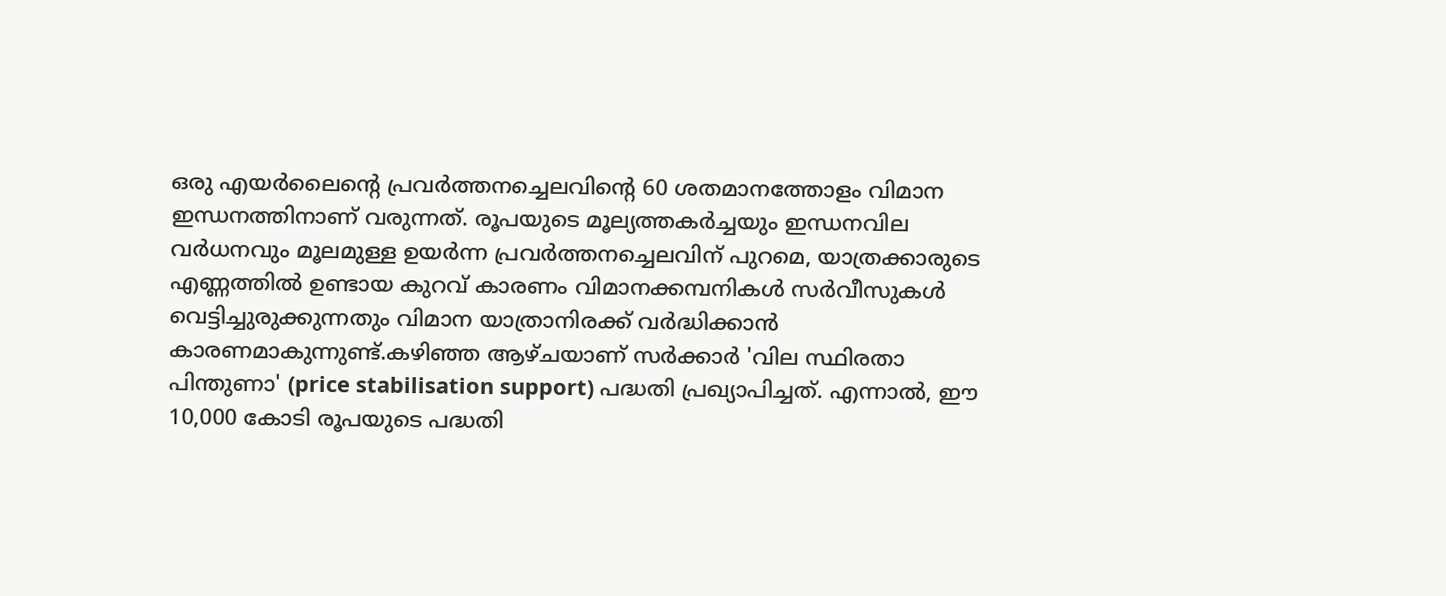ഒരു എയർലൈന്റെ പ്രവർത്തനച്ചെലവിന്റെ 60 ശതമാനത്തോളം വിമാന ഇന്ധനത്തിനാണ് വരുന്നത്. രൂപയുടെ മൂല്യത്തകർച്ചയും ഇന്ധനവില വർധനവും മൂലമുള്ള ഉയർന്ന പ്രവർത്തനച്ചെലവിന് പുറമെ, യാത്രക്കാരുടെ എണ്ണത്തിൽ ഉണ്ടായ കുറവ് കാരണം വിമാനക്കമ്പനികൾ സർവീസുകൾ വെട്ടിച്ചുരുക്കുന്നതും വിമാന യാത്രാനിരക്ക് വർദ്ധിക്കാൻ കാരണമാകുന്നുണ്ട്.കഴിഞ്ഞ ആഴ്ചയാണ് സർക്കാർ 'വില സ്ഥിരതാ പിന്തുണാ' (price stabilisation support) പദ്ധതി പ്രഖ്യാപിച്ചത്. എന്നാൽ, ഈ 10,000 കോടി രൂപയുടെ പദ്ധതി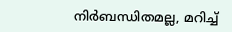നിർബന്ധിതമല്ല, മറിച്ച്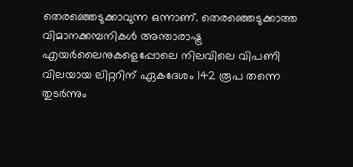തെരഞ്ഞെടുക്കാവുന്ന ഒന്നാണ്. തെരഞ്ഞെടുക്കാത്ത വിമാനക്കമ്പനികൾ അന്താരാഷ്ട്ര എയർലൈനുകളെപ്പോലെ നിലവിലെ വിപണി വിലയായ ലിറ്ററിന് ഏകദേശം 142 രൂപ തന്നെ തുടർന്നും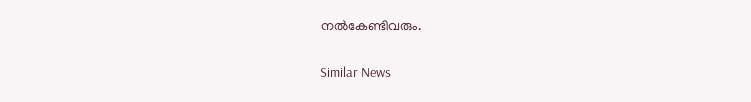നൽകേണ്ടിവരും.

Similar News